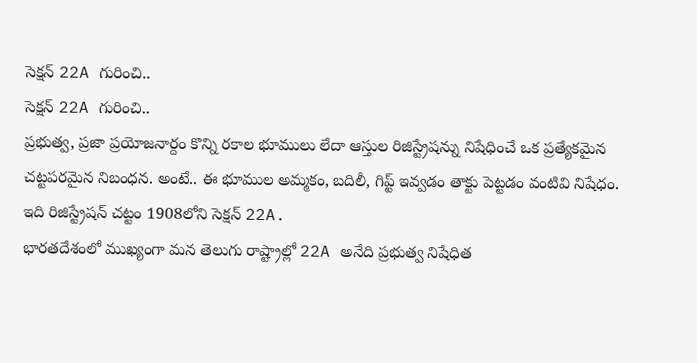సెక్షన్ 22A గురించి..
సెక్షన్ 22A గురించి..
ప్రభుత్వ, ప్రజా ప్రయోజనార్దం కొన్ని రకాల భూములు లేదా ఆస్తుల రిజిస్ట్రేషన్ను నిషేధించే ఒక ప్రత్యేకమైన చట్టపరమైన నిబంధన. అంటే.. ఈ భూముల అమ్మకం, బదిలీ, గిప్ట్ ఇవ్వడం తాక్టు పెట్టడం వంటివి నిషేధం. ఇది రిజిస్ట్రేషన్ చట్టం 1908లోని సెక్షన్ 22A.
భారతదేశంలో ముఖ్యంగా మన తెలుగు రాష్ట్రాల్లో 22A అనేది ప్రభుత్వ నిషేధిత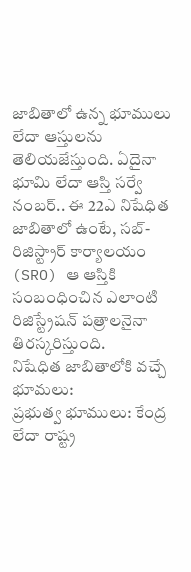జాబితాలో ఉన్న భూములు లేదా ఆస్తులను తెలియజేస్తుంది. ఏదైనా భూమి లేదా ఆస్తి సర్వే నంబర్.. ఈ 22ఎ నిషేధిత జాబితాలో ఉంటే, సబ్-రిజిస్ట్రార్ కార్యాలయం (SRO) ఆ ఆస్తికి సంబంధించిన ఎలాంటి రిజిస్ట్రేషన్ పత్రాలనైనా తిరస్కరిస్తుంది.
నిషేధిత జాబితాలోకి వచ్చే భూమలు:
ప్రభుత్వ భూములు: కేంద్ర లేదా రాష్ట్ర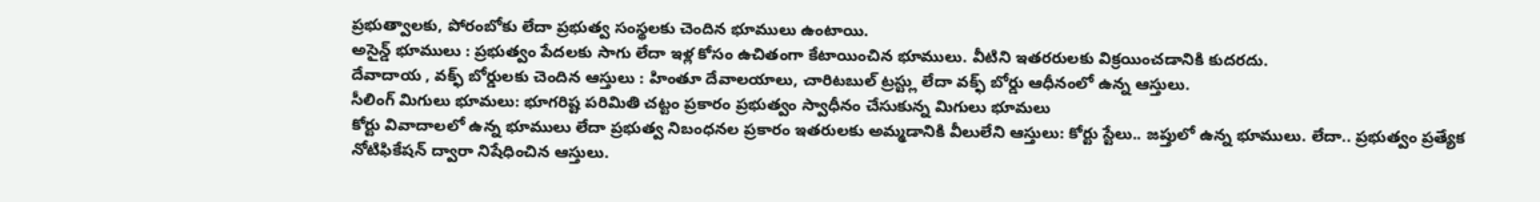ప్రభుత్వాలకు, పోరంబోకు లేదా ప్రభుత్వ సంస్థలకు చెందిన భూములు ఉంటాయి.
అసైన్డ్ భూములు : ప్రభుత్వం పేదలకు సాగు లేదా ఇళ్ల కోసం ఉచితంగా కేటాయించిన భూములు. వీటిని ఇతరరులకు విక్రయించడానికి కుదరదు.
దేవాదాయ , వక్ఫ్ బోర్డులకు చెందిన ఆస్తులు : హింతూ దేవాలయాలు, చారిటబుల్ ట్రస్ట్లు లేదా వక్ఫ్ బోర్డు ఆధీనంలో ఉన్న ఆస్తులు.
సీలింగ్ మిగులు భూమలు: భూగరిష్ట పరిమితి చట్టం ప్రకారం ప్రభుత్వం స్వాధీనం చేసుకున్న మిగులు భూమలు
కోర్టు వివాదాలలో ఉన్న భూములు లేదా ప్రభుత్వ నిబంధనల ప్రకారం ఇతరులకు అమ్మడానికి వీలులేని ఆస్తులు: కోర్టు స్టేలు.. జప్తులో ఉన్న భూములు. లేదా.. ప్రభుత్వం ప్రత్యేక నోటిఫికేషన్ ద్వారా నిషేధించిన ఆస్తులు.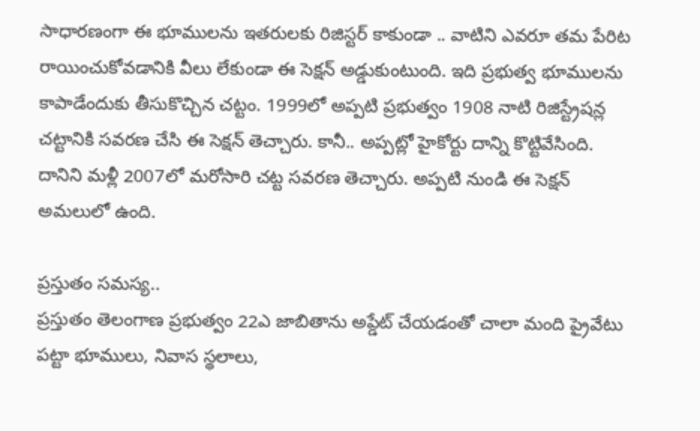సాధారణంగా ఈ భూములను ఇతరులకు రిజిస్టర్ కాకుండా .. వాటిని ఎవరూ తమ పేరిట రాయించుకోవడానికి వీలు లేకుండా ఈ సెక్షన్ అడ్డుకుంటుంది. ఇది ప్రభుత్వ భూములను కాపాడేందుకు తీసుకొచ్చిన చట్టం. 1999లో అప్పటి ప్రభుత్వం 1908 నాటి రిజిస్ట్రేషన్ల చట్టానికి సవరణ చేసి ఈ సెక్షన్ తెచ్చారు. కానీ.. అప్పట్లో హైకోర్టు దాన్ని కొట్టివేసింది. దానిని మళ్లీ 2007లో మరోసారి చట్ట సవరణ తెచ్చారు. అప్పటి నుండి ఈ సెక్షన్ అమలులో ఉంది.

ప్రస్తుతం సమస్య..
ప్రస్తుతం తెలంగాణ ప్రభుత్వం 22ఎ జాబితాను అప్డేట్ చేయడంతో చాలా మంది ప్రైవేటు పట్టా భూములు, నివాస స్థలాలు,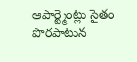ఆపార్ట్మెంట్లు సైతం పొరపాటున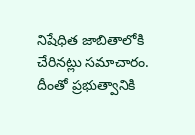నిషేధిత జాబితాలోకి చేరినట్లు సమాచారం. దీంతో ప్రభుత్వానికి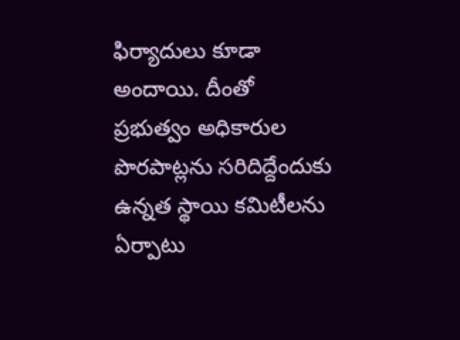ఫిర్యాదులు కూడా అందాయి. దీంతో ప్రభుత్వం అధికారుల పొరపాట్లను సరిదిద్దేందుకు ఉన్నత స్థాయి కమిటీలను ఏర్పాటు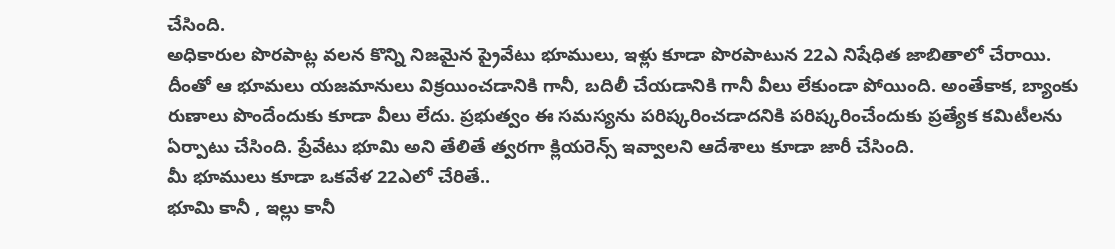చేసింది.
అధికారుల పొరపాట్ల వలన కొన్ని నిజమైన ప్రైవేటు భూములు, ఇళ్లు కూడా పొరపాటున 22ఎ నిషేధిత జాబితాలో చేరాయి. దీంతో ఆ భూమలు యజమానులు విక్రయించడానికి గానీ, బదిలీ చేయడానికి గానీ వీలు లేకుండా పోయింది. అంతేకాక, బ్యాంకు రుణాలు పొందేందుకు కూడా వీలు లేదు. ప్రభుత్వం ఈ సమస్యను పరిష్కరించడాదనికి పరిష్కరించేందుకు ప్రత్యేక కమిటీలను ఏర్పాటు చేసింది. ప్రేవేటు భూమి అని తేలితే త్వరగా క్లియరెన్స్ ఇవ్వాలని ఆదేశాలు కూడా జారీ చేసింది.
మీ భూములు కూడా ఒకవేళ 22ఎలో చేరితే..
భూమి కానీ , ఇల్లు కానీ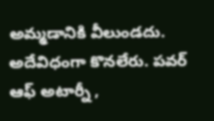అమ్మడానికి వీలుండదు. అదేవిధంగా కొనలేరు. పవర్ ఆఫ్ అటార్నీ ,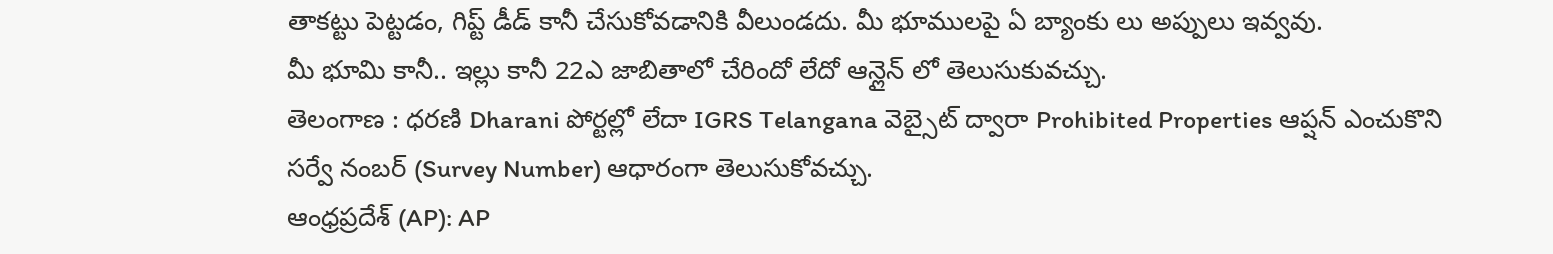తాకట్టు పెట్టడం, గిప్ట్ డీడ్ కానీ చేసుకోవడానికి వీలుండదు. మీ భూములపై ఏ బ్యాంకు లు అప్పులు ఇవ్వవు.
మీ భూమి కానీ.. ఇల్లు కానీ 22ఎ జాబితాలో చేరిందో లేదో ఆన్లైన్ లో తెలుసుకువచ్చు.
తెలంగాణ : ధరణి Dharani పోర్టల్లో లేదా IGRS Telangana వెబ్సైట్ ద్వారా Prohibited Properties ఆప్షన్ ఎంచుకొని సర్వే నంబర్ (Survey Number) ఆధారంగా తెలుసుకోవచ్చు.
ఆంధ్రప్రదేశ్ (AP): AP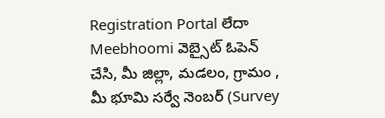Registration Portal లేదా Meebhoomi వెబ్సైట్ ఓపెన్ చేసి, మీ జిల్లా, మడలం, గ్రామం , మీ భూమి సర్వే నెంబర్ (Survey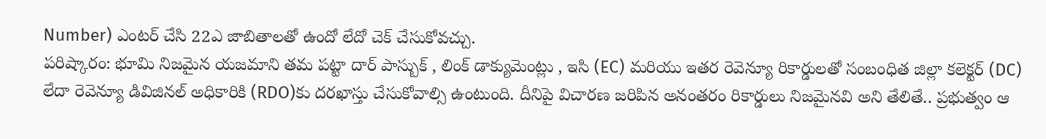Number) ఎంటర్ చేసి 22ఎ జాబితాలతో ఉందో లేదో చెక్ చేసుకోవచ్చు.
పరిష్కారం: భూమి నిజమైన యజమాని తమ పట్టా దార్ పాస్బుక్ , లింక్ డాక్యుమెంట్లు , ఇసి (EC) మరియు ఇతర రెవెన్యూ రికార్డులతో సంబంధిత జిల్లా కలెక్టర్ (DC) లేదా రెవెన్యూ డివిజినల్ అధికారికి (RDO)కు దరఖాస్తు చేసుకోవాల్సి ఉంటుంది. దీనిపై విచారణ జరిపిన అనంతరం రికార్డులు నిజమైనవి అని తేలితే.. ప్రభుత్వం ఆ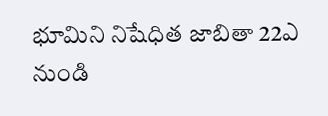భూమిని నిషేధిత జాబితా 22ఎ నుండి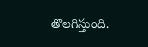తొలగిస్తుంది.